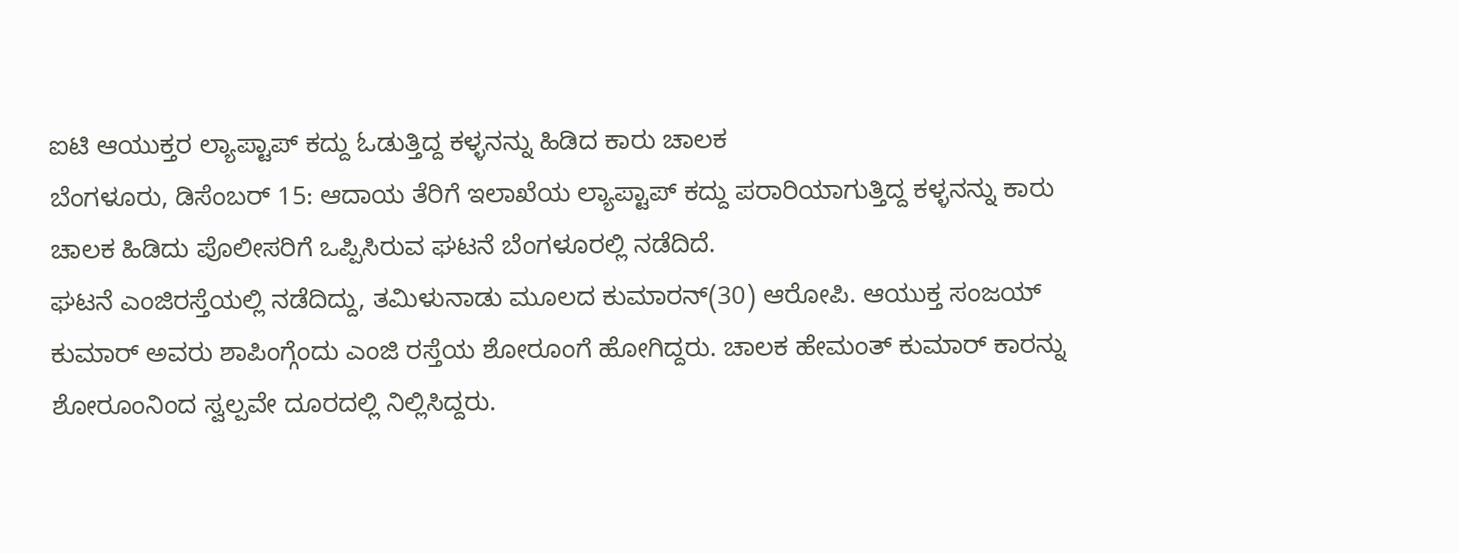ಐಟಿ ಆಯುಕ್ತರ ಲ್ಯಾಪ್ಟಾಪ್ ಕದ್ದು ಓಡುತ್ತಿದ್ದ ಕಳ್ಳನನ್ನು ಹಿಡಿದ ಕಾರು ಚಾಲಕ
ಬೆಂಗಳೂರು, ಡಿಸೆಂಬರ್ 15: ಆದಾಯ ತೆರಿಗೆ ಇಲಾಖೆಯ ಲ್ಯಾಪ್ಟಾಪ್ ಕದ್ದು ಪರಾರಿಯಾಗುತ್ತಿದ್ದ ಕಳ್ಳನನ್ನು ಕಾರು ಚಾಲಕ ಹಿಡಿದು ಪೊಲೀಸರಿಗೆ ಒಪ್ಪಿಸಿರುವ ಘಟನೆ ಬೆಂಗಳೂರಲ್ಲಿ ನಡೆದಿದೆ.
ಘಟನೆ ಎಂಜಿರಸ್ತೆಯಲ್ಲಿ ನಡೆದಿದ್ದು, ತಮಿಳುನಾಡು ಮೂಲದ ಕುಮಾರನ್(30) ಆರೋಪಿ. ಆಯುಕ್ತ ಸಂಜಯ್ ಕುಮಾರ್ ಅವರು ಶಾಪಿಂಗ್ಗೆಂದು ಎಂಜಿ ರಸ್ತೆಯ ಶೋರೂಂಗೆ ಹೋಗಿದ್ದರು. ಚಾಲಕ ಹೇಮಂತ್ ಕುಮಾರ್ ಕಾರನ್ನು ಶೋರೂಂನಿಂದ ಸ್ವಲ್ಪವೇ ದೂರದಲ್ಲಿ ನಿಲ್ಲಿಸಿದ್ದರು.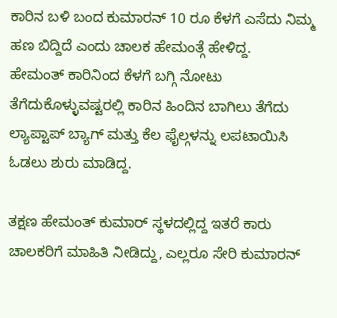ಕಾರಿನ ಬಳಿ ಬಂದ ಕುಮಾರನ್ 10 ರೂ ಕೆಳಗೆ ಎಸೆದು ನಿಮ್ಮ ಹಣ ಬಿದ್ದಿದೆ ಎಂದು ಚಾಲಕ ಹೇಮಂತ್ಗೆ ಹೇಳಿದ್ದ.
ಹೇಮಂತ್ ಕಾರಿನಿಂದ ಕೆಳಗೆ ಬಗ್ಗಿ ನೋಟು ತೆಗೆದುಕೊಳ್ಳುವಷ್ಟರಲ್ಲಿ ಕಾರಿನ ಹಿಂದಿನ ಬಾಗಿಲು ತೆಗೆದು ಲ್ಯಾಪ್ಟಾಪ್ ಬ್ಯಾಗ್ ಮತ್ತು ಕೆಲ ಫೈಲ್ಗಳನ್ನು ಲಪಟಾಯಿಸಿ ಓಡಲು ಶುರು ಮಾಡಿದ್ದ.

ತಕ್ಷಣ ಹೇಮಂತ್ ಕುಮಾರ್ ಸ್ಥಳದಲ್ಲಿದ್ದ ಇತರೆ ಕಾರು ಚಾಲಕರಿಗೆ ಮಾಹಿತಿ ನೀಡಿದ್ದು, ಎಲ್ಲರೂ ಸೇರಿ ಕುಮಾರನ್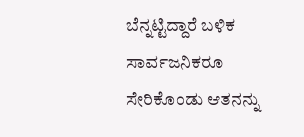ಬೆನ್ನಟ್ಟಿದ್ದಾರೆ ಬಳಿಕ ಸಾರ್ವಜನಿಕರೂ ಸೇರಿಕೊಂಡು ಆತನನ್ನು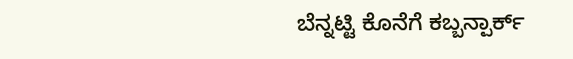ಬೆನ್ನಟ್ಟಿ ಕೊನೆಗೆ ಕಬ್ಬನ್ಪಾರ್ಕ್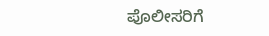ಪೊಲೀಸರಿಗೆ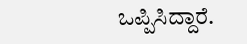ಒಪ್ಪಿಸಿದ್ದಾರೆ.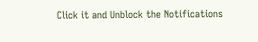Click it and Unblock the Notifications